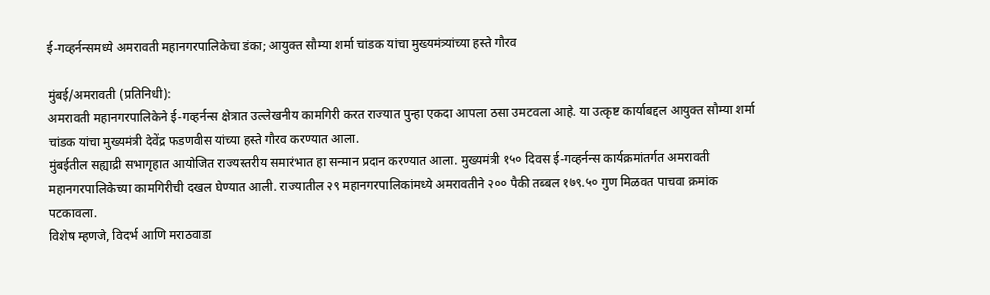ई-गव्हर्नन्समध्ये अमरावती महानगरपालिकेचा डंका; आयुक्त सौम्या शर्मा चांडक यांचा मुख्यमंत्र्यांच्या हस्ते गौरव

मुंबई/अमरावती (प्रतिनिधी):
अमरावती महानगरपालिकेने ई-गव्हर्नन्स क्षेत्रात उल्लेखनीय कामगिरी करत राज्यात पुन्हा एकदा आपला ठसा उमटवला आहे. या उत्कृष्ट कार्याबद्दल आयुक्त सौम्या शर्मा चांडक यांचा मुख्यमंत्री देवेंद्र फडणवीस यांच्या हस्ते गौरव करण्यात आला.
मुंबईतील सह्याद्री सभागृहात आयोजित राज्यस्तरीय समारंभात हा सन्मान प्रदान करण्यात आला. मुख्यमंत्री १५० दिवस ई-गव्हर्नन्स कार्यक्रमांतर्गत अमरावती महानगरपालिकेच्या कामगिरीची दखल घेण्यात आली. राज्यातील २९ महानगरपालिकांमध्ये अमरावतीने २०० पैकी तब्बल १७९.५० गुण मिळवत पाचवा क्रमांक पटकावला.
विशेष म्हणजे, विदर्भ आणि मराठवाडा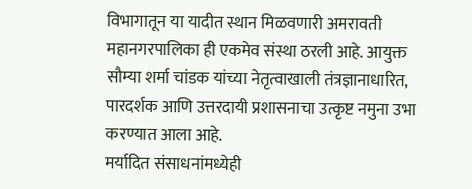विभागातून या यादीत स्थान मिळवणारी अमरावती महानगरपालिका ही एकमेव संस्था ठरली आहे. आयुक्त सौम्या शर्मा चांडक यांच्या नेतृत्वाखाली तंत्रज्ञानाधारित, पारदर्शक आणि उत्तरदायी प्रशासनाचा उत्कृष्ट नमुना उभा करण्यात आला आहे.
मर्यादित संसाधनांमध्येही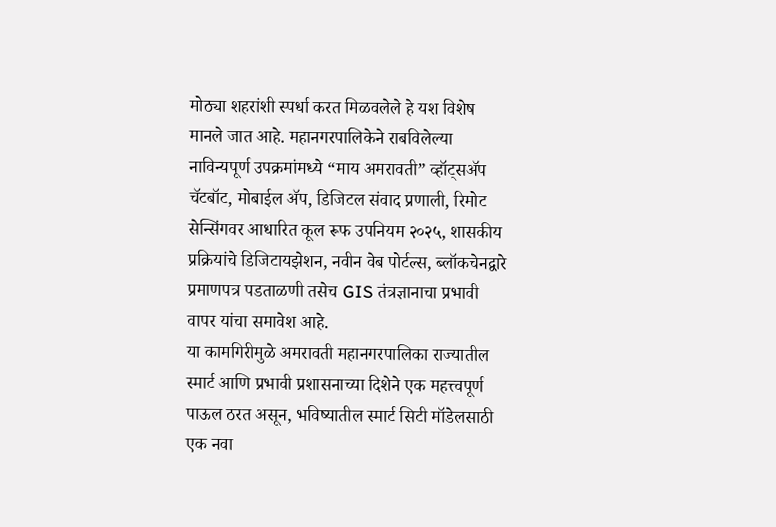मोठ्या शहरांशी स्पर्धा करत मिळवलेले हे यश विशेष मानले जात आहे. महानगरपालिकेने राबविलेल्या नाविन्यपूर्ण उपक्रमांमध्ये “माय अमरावती” व्हॉट्सॲप चॅटबॉट, मोबाईल ॲप, डिजिटल संवाद प्रणाली, रिमोट सेन्सिंगवर आधारित कूल रूफ उपनियम २०२५, शासकीय प्रक्रियांचे डिजिटायझेशन, नवीन वेब पोर्टल्स, ब्लॉकचेनद्वारे प्रमाणपत्र पडताळणी तसेच GIS तंत्रज्ञानाचा प्रभावी वापर यांचा समावेश आहे.
या कामगिरीमुळे अमरावती महानगरपालिका राज्यातील स्मार्ट आणि प्रभावी प्रशासनाच्या दिशेने एक महत्त्वपूर्ण पाऊल ठरत असून, भविष्यातील स्मार्ट सिटी मॉडेलसाठी एक नवा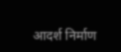आदर्श निर्माण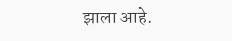झाला आहे.